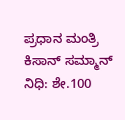ಪ್ರಧಾನ ಮಂತ್ರಿ ಕಿಸಾನ್ ಸಮ್ಮಾನ್ ನಿಧಿ: ಶೇ.100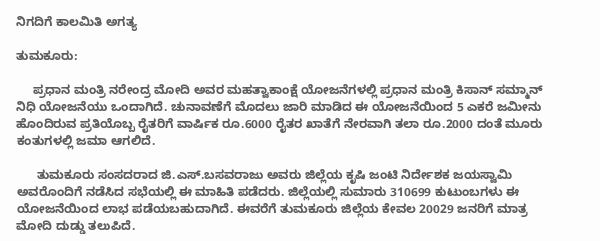ನಿಗದಿಗೆ ಕಾಲಮಿತಿ ಅಗತ್ಯ

ತುಮಕೂರು:

     ಪ್ರಧಾನ ಮಂತ್ರಿ ನರೇಂದ್ರ ಮೋದಿ ಅವರ ಮಹತ್ವಾಕಾಂಕ್ಷೆ ಯೋಜನೆಗಳಲ್ಲಿ ಪ್ರಧಾನ ಮಂತ್ರಿ ಕಿಸಾನ್ ಸಮ್ಮಾನ್ ನಿಧಿ ಯೋಜನೆಯು ಒಂದಾಗಿದೆ. ಚುನಾವಣೆಗೆ ಮೊದಲು ಜಾರಿ ಮಾಡಿದ ಈ ಯೋಜನೆಯಿಂದ 5 ಎಕರೆ ಜಮೀನು ಹೊಂದಿರುವ ಪ್ರತಿಯೊಬ್ಬ ರೈತರಿಗೆ ವಾರ್ಷಿಕ ರೂ.6000 ರೈತರ ಖಾತೆಗೆ ನೇರವಾಗಿ ತಲಾ ರೂ.2000 ದಂತೆ ಮೂರು ಕಂತುಗಳಲ್ಲಿ ಜಮಾ ಆಗಲಿದೆ.

      ತುಮಕೂರು ಸಂಸದರಾದ ಜಿ.ಎಸ್.ಬಸವರಾಜು ಅವರು ಜಿಲ್ಲೆಯ ಕೃಷಿ ಜಂಟಿ ನಿರ್ದೇಶಕ ಜಯಸ್ವಾಮಿ ಅವರೊಂದಿಗೆ ನಡೆಸಿದ ಸಭೆಯಲ್ಲಿ ಈ ಮಾಹಿತಿ ಪಡೆದರು. ಜಿಲ್ಲೆಯಲ್ಲಿ ಸುಮಾರು 310699 ಕುಟುಂಬಗಳು ಈ ಯೋಜನೆಯಿಂದ ಲಾಭ ಪಡೆಯಬಹುದಾಗಿದೆ. ಈವರೆಗೆ ತುಮಕೂರು ಜಿಲ್ಲೆಯ ಕೇವಲ 20029 ಜನರಿಗೆ ಮಾತ್ರ ಮೋದಿ ದುಡ್ಡು ತಲುಪಿದೆ.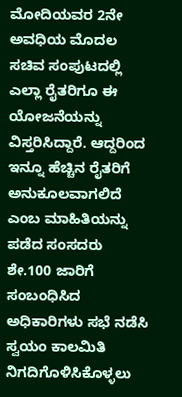ಮೋದಿಯವರ 2ನೇ ಅವಧಿಯ ಮೊದಲ ಸಚಿವ ಸಂಪುಟದಲ್ಲಿ ಎಲ್ಲಾ ರೈತರಿಗೂ ಈ ಯೋಜನೆಯನ್ನು ವಿಸ್ತರಿಸಿದ್ದಾರೆ. ಆದ್ದರಿಂದ ಇನ್ನೂ ಹೆಚ್ಚಿನ ರೈತರಿಗೆ ಅನುಕೂಲವಾಗಲಿದೆ ಎಂಬ ಮಾಹಿತಿಯನ್ನು ಪಡೆದ ಸಂಸದರು ಶೇ.100 ಜಾರಿಗೆ ಸಂಬಂಧಿಸಿದ ಅಧಿಕಾರಿಗಳು ಸಭೆ ನಡೆಸಿ ಸ್ವಯಂ ಕಾಲಮಿತಿ ನಿಗದಿಗೊಳಿಸಿಕೊಳ್ಳಲು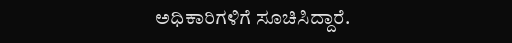ಅಧಿಕಾರಿಗಳಿಗೆ ಸೂಚಿಸಿದ್ದಾರೆ.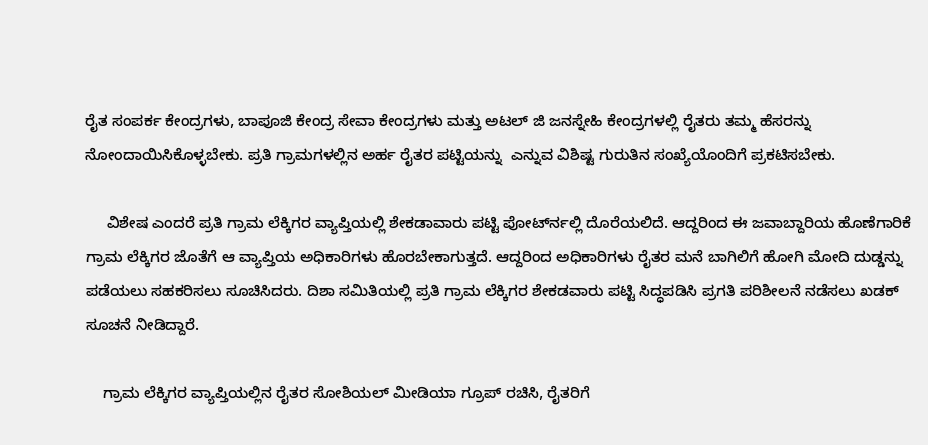ರೈತ ಸಂಪರ್ಕ ಕೇಂದ್ರಗಳು, ಬಾಪೂಜಿ ಕೇಂದ್ರ ಸೇವಾ ಕೇಂದ್ರಗಳು ಮತ್ತು ಅಟಲ್ ಜಿ ಜನಸ್ನೇಹಿ ಕೇಂದ್ರಗಳಲ್ಲಿ ರೈತರು ತಮ್ಮ ಹೆಸರನ್ನು ನೋಂದಾಯಿಸಿಕೊಳ್ಳಬೇಕು. ಪ್ರತಿ ಗ್ರಾಮಗಳಲ್ಲಿನ ಅರ್ಹ ರೈತರ ಪಟ್ಟಿಯನ್ನು  ಎನ್ನುವ ವಿಶಿಷ್ಟ ಗುರುತಿನ ಸಂಖ್ಯೆಯೊಂದಿಗೆ ಪ್ರಕಟಿಸಬೇಕು.

     ವಿಶೇಷ ಎಂದರೆ ಪ್ರತಿ ಗ್ರಾಮ ಲೆಕ್ಕಿಗರ ವ್ಯಾಪ್ತಿಯಲ್ಲಿ ಶೇಕಡಾವಾರು ಪಟ್ಟಿ ಪೋರ್ಟ್‍ನಲ್ಲಿ ದೊರೆಯಲಿದೆ. ಆದ್ದರಿಂದ ಈ ಜವಾಬ್ದಾರಿಯ ಹೊಣೆಗಾರಿಕೆ ಗ್ರಾಮ ಲೆಕ್ಕಿಗರ ಜೊತೆಗೆ ಆ ವ್ಯಾಪ್ತಿಯ ಅಧಿಕಾರಿಗಳು ಹೊರಬೇಕಾಗುತ್ತದೆ. ಆದ್ದರಿಂದ ಅಧಿಕಾರಿಗಳು ರೈತರ ಮನೆ ಬಾಗಿಲಿಗೆ ಹೋಗಿ ಮೋದಿ ದುಡ್ಡನ್ನು ಪಡೆಯಲು ಸಹಕರಿಸಲು ಸೂಚಿಸಿದರು. ದಿಶಾ ಸಮಿತಿಯಲ್ಲಿ ಪ್ರತಿ ಗ್ರಾಮ ಲೆಕ್ಕಿಗರ ಶೇಕಡವಾರು ಪಟ್ಟಿ ಸಿದ್ಧಪಡಿಸಿ ಪ್ರಗತಿ ಪರಿಶೀಲನೆ ನಡೆಸಲು ಖಡಕ್ ಸೂಚನೆ ನೀಡಿದ್ದಾರೆ.

    ಗ್ರಾಮ ಲೆಕ್ಕಿಗರ ವ್ಯಾಪ್ತಿಯಲ್ಲಿನ ರೈತರ ಸೋಶಿಯಲ್ ಮೀಡಿಯಾ ಗ್ರೂಪ್ ರಚಿಸಿ, ರೈತರಿಗೆ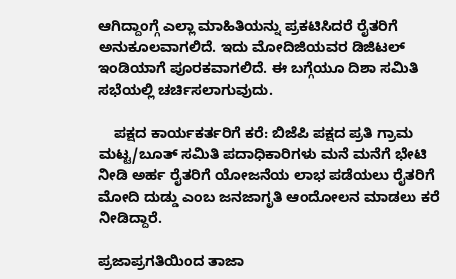ಆಗಿದ್ದಾಂಗ್ಗೆ ಎಲ್ಲಾ ಮಾಹಿತಿಯನ್ನು ಪ್ರಕಟಿಸಿದರೆ ರೈತರಿಗೆ ಅನುಕೂಲವಾಗಲಿದೆ. ಇದು ಮೋದಿಜಿಯವರ ಡಿಜಿಟಲ್ ಇಂಡಿಯಾಗೆ ಪೂರಕವಾಗಲಿದೆ. ಈ ಬಗ್ಗೆಯೂ ದಿಶಾ ಸಮಿತಿ ಸಭೆಯಲ್ಲಿ ಚರ್ಚಿಸಲಾಗುವುದು.

    ಪಕ್ಷದ ಕಾರ್ಯಕರ್ತರಿಗೆ ಕರೆ: ಬಿಜೆಪಿ ಪಕ್ಷದ ಪ್ರತಿ ಗ್ರಾಮ ಮಟ್ಟ/ಬೂತ್ ಸಮಿತಿ ಪದಾಧಿಕಾರಿಗಳು ಮನೆ ಮನೆಗೆ ಭೇಟಿ ನೀಡಿ ಅರ್ಹ ರೈತರಿಗೆ ಯೋಜನೆಯ ಲಾಭ ಪಡೆಯಲು ರೈತರಿಗೆ ಮೋದಿ ದುಡ್ಡು ಎಂಬ ಜನಜಾಗೃತಿ ಆಂದೋಲನ ಮಾಡಲು ಕರೆ ನೀಡಿದ್ದಾರೆ.

ಪ್ರಜಾಪ್ರಗತಿಯಿಂದ ತಾಜಾ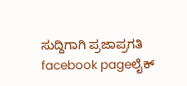ಸುದ್ದಿಗಾಗಿ ಪ್ರಜಾಪ್ರಗತಿ facebook pageಲೈಕ್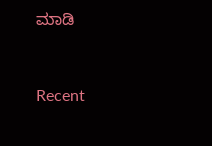ಮಾಡಿ



Recent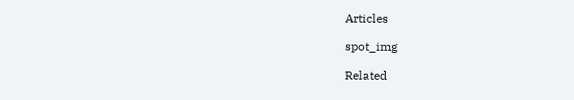Articles

spot_img

Related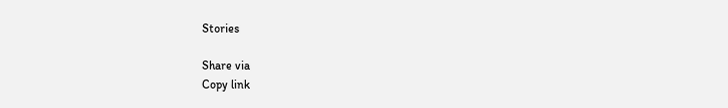Stories

Share via
Copy link